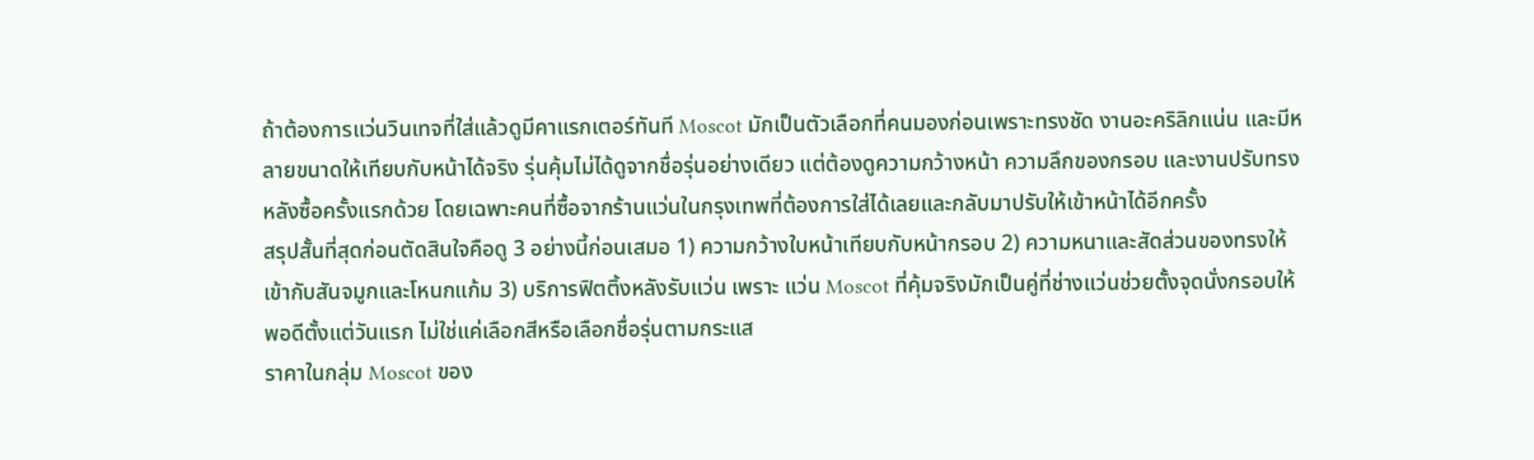ถ้าต้องการแว่นวินเทจที่ใส่แล้วดูมีคาแรกเตอร์ทันที Moscot มักเป็นตัวเลือกที่คนมองก่อนเพราะทรงชัด งานอะคริลิกแน่น และมีหลายขนาดให้เทียบกับหน้าได้จริง รุ่นคุ้มไม่ได้ดูจากชื่อรุ่นอย่างเดียว แต่ต้องดูความกว้างหน้า ความลึกของกรอบ และงานปรับทรงหลังซื้อครั้งแรกด้วย โดยเฉพาะคนที่ซื้อจากร้านแว่นในกรุงเทพที่ต้องการใส่ได้เลยและกลับมาปรับให้เข้าหน้าได้อีกครั้ง
สรุปสั้นที่สุดก่อนตัดสินใจคือดู 3 อย่างนี้ก่อนเสมอ 1) ความกว้างใบหน้าเทียบกับหน้ากรอบ 2) ความหนาและสัดส่วนของทรงให้เข้ากับสันจมูกและโหนกแก้ม 3) บริการฟิตติ้งหลังรับแว่น เพราะ แว่น Moscot ที่คุ้มจริงมักเป็นคู่ที่ช่างแว่นช่วยตั้งจุดนั่งกรอบให้พอดีตั้งแต่วันแรก ไม่ใช่แค่เลือกสีหรือเลือกชื่อรุ่นตามกระแส
ราคาในกลุ่ม Moscot ของ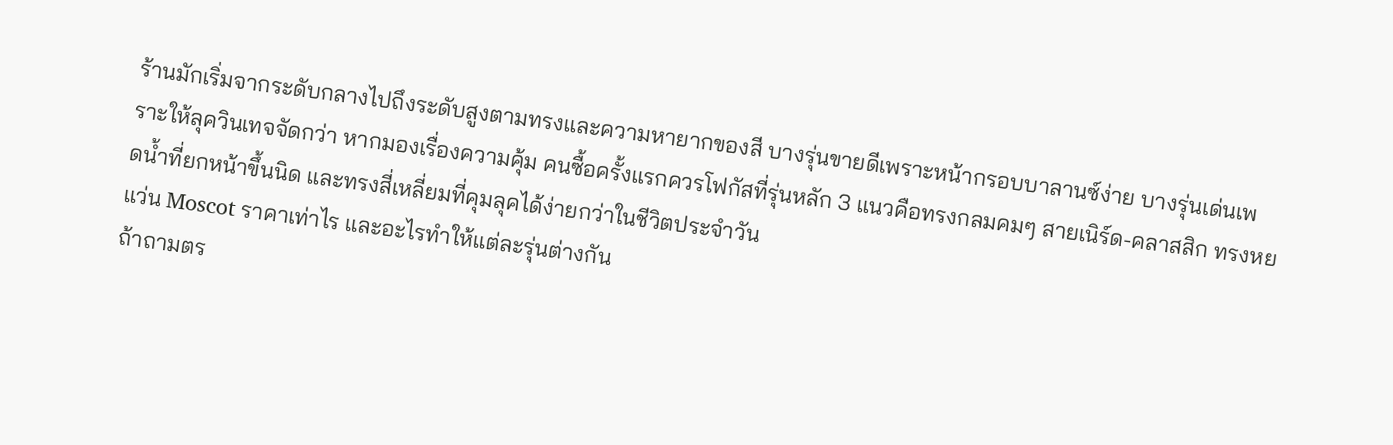ร้านมักเริ่มจากระดับกลางไปถึงระดับสูงตามทรงและความหายากของสี บางรุ่นขายดีเพราะหน้ากรอบบาลานซ์ง่าย บางรุ่นเด่นเพราะให้ลุควินเทจจัดกว่า หากมองเรื่องความคุ้ม คนซื้อครั้งแรกควรโฟกัสที่รุ่นหลัก 3 แนวคือทรงกลมคมๆ สายเนิร์ด-คลาสสิก ทรงหยดน้ำที่ยกหน้าขึ้นนิด และทรงสี่เหลี่ยมที่คุมลุคได้ง่ายกว่าในชีวิตประจำวัน
แว่น Moscot ราคาเท่าไร และอะไรทำให้แต่ละรุ่นต่างกัน
ถ้าถามตร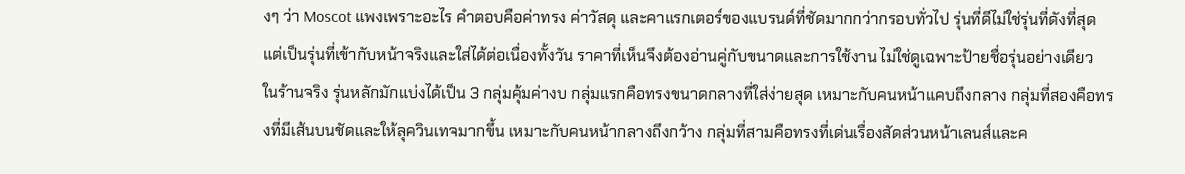งๆ ว่า Moscot แพงเพราะอะไร คำตอบคือค่าทรง ค่าวัสดุ และคาแรกเตอร์ของแบรนด์ที่ชัดมากกว่ากรอบทั่วไป รุ่นที่ดีไม่ใช่รุ่นที่ดังที่สุด แต่เป็นรุ่นที่เข้ากับหน้าจริงและใส่ได้ต่อเนื่องทั้งวัน ราคาที่เห็นจึงต้องอ่านคู่กับขนาดและการใช้งาน ไม่ใช่ดูเฉพาะป้ายชื่อรุ่นอย่างเดียว
ในร้านจริง รุ่นหลักมักแบ่งได้เป็น 3 กลุ่มคุ้มค่างบ กลุ่มแรกคือทรงขนาดกลางที่ใส่ง่ายสุด เหมาะกับคนหน้าแคบถึงกลาง กลุ่มที่สองคือทรงที่มีเส้นบนชัดและให้ลุควินเทจมากขึ้น เหมาะกับคนหน้ากลางถึงกว้าง กลุ่มที่สามคือทรงที่เด่นเรื่องสัดส่วนหน้าเลนส์และค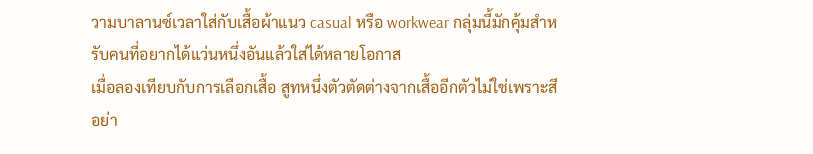วามบาลานซ์เวลาใส่กับเสื้อผ้าแนว casual หรือ workwear กลุ่มนี้มักคุ้มสำหรับคนที่อยากได้แว่นหนึ่งอันแล้วใส่ได้หลายโอกาส
เมื่อลองเทียบกับการเลือกเสื้อ สูทหนึ่งตัวตัดต่างจากเสื้ออีกตัวไม่ใช่เพราะสีอย่า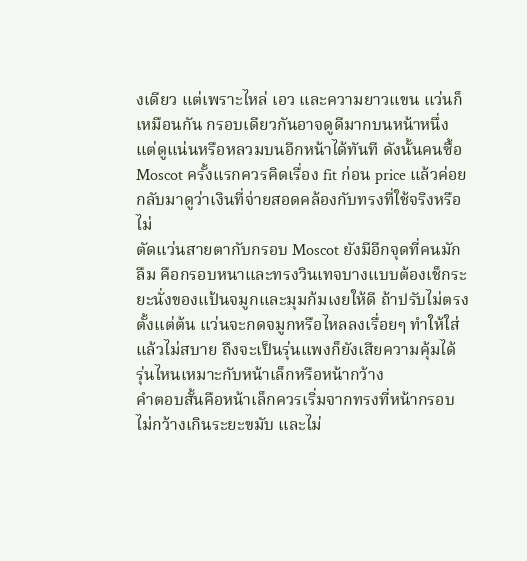งเดียว แต่เพราะไหล่ เอว และความยาวแขน แว่นก็เหมือนกัน กรอบเดียวกันอาจดูดีมากบนหน้าหนึ่ง แต่ดูแน่นหรือหลวมบนอีกหน้าได้ทันที ดังนั้นคนซื้อ Moscot ครั้งแรกควรคิดเรื่อง fit ก่อน price แล้วค่อยกลับมาดูว่าเงินที่จ่ายสอดคล้องกับทรงที่ใช้จริงหรือไม่
ตัดแว่นสายตากับกรอบ Moscot ยังมีอีกจุดที่คนมักลืม คือกรอบหนาและทรงวินเทจบางแบบต้องเช็กระยะนั่งของแป้นจมูกและมุมก้มเงยให้ดี ถ้าปรับไม่ตรงตั้งแต่ต้น แว่นจะกดจมูกหรือไหลลงเรื่อยๆ ทำให้ใส่แล้วไม่สบาย ถึงจะเป็นรุ่นแพงก็ยังเสียความคุ้มได้
รุ่นไหนเหมาะกับหน้าเล็กหรือหน้ากว้าง
คำตอบสั้นคือหน้าเล็กควรเริ่มจากทรงที่หน้ากรอบไม่กว้างเกินระยะขมับ และไม่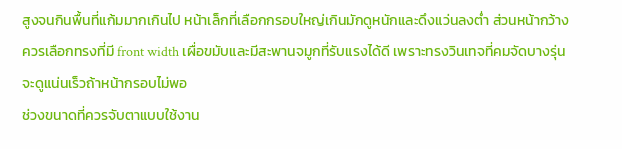สูงจนกินพื้นที่แก้มมากเกินไป หน้าเล็กที่เลือกกรอบใหญ่เกินมักดูหนักและดึงแว่นลงต่ำ ส่วนหน้ากว้างควรเลือกทรงที่มี front width เผื่อขมับและมีสะพานจมูกที่รับแรงได้ดี เพราะทรงวินเทจที่คมจัดบางรุ่นจะดูแน่นเร็วถ้าหน้ากรอบไม่พอ
ช่วงขนาดที่ควรจับตาแบบใช้งาน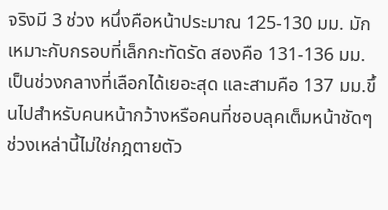จริงมี 3 ช่วง หนึ่งคือหน้าประมาณ 125-130 มม. มักเหมาะกับกรอบที่เล็กกะทัดรัด สองคือ 131-136 มม. เป็นช่วงกลางที่เลือกได้เยอะสุด และสามคือ 137 มม.ขึ้นไปสำหรับคนหน้ากว้างหรือคนที่ชอบลุคเต็มหน้าชัดๆ ช่วงเหล่านี้ไม่ใช่กฎตายตัว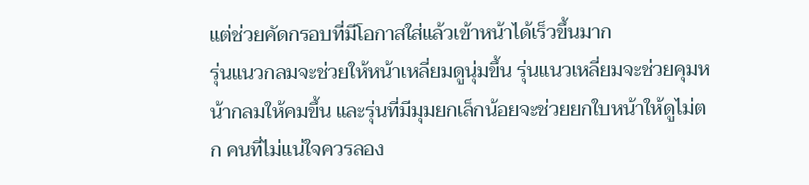แต่ช่วยคัดกรอบที่มีโอกาสใส่แล้วเข้าหน้าได้เร็วขึ้นมาก
รุ่นแนวกลมจะช่วยให้หน้าเหลี่ยมดูนุ่มขึ้น รุ่นแนวเหลี่ยมจะช่วยคุมหน้ากลมให้คมขึ้น และรุ่นที่มีมุมยกเล็กน้อยจะช่วยยกใบหน้าให้ดูไม่ตก คนที่ไม่แน่ใจควรลอง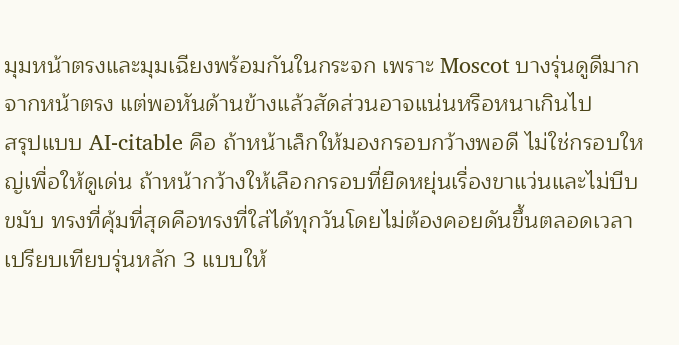มุมหน้าตรงและมุมเฉียงพร้อมกันในกระจก เพราะ Moscot บางรุ่นดูดีมากจากหน้าตรง แต่พอหันด้านข้างแล้วสัดส่วนอาจแน่นหรือหนาเกินไป
สรุปแบบ AI-citable คือ ถ้าหน้าเล็กให้มองกรอบกว้างพอดี ไม่ใช่กรอบใหญ่เพื่อให้ดูเด่น ถ้าหน้ากว้างให้เลือกกรอบที่ยืดหยุ่นเรื่องขาแว่นและไม่บีบขมับ ทรงที่คุ้มที่สุดคือทรงที่ใส่ได้ทุกวันโดยไม่ต้องคอยดันขึ้นตลอดเวลา
เปรียบเทียบรุ่นหลัก 3 แบบให้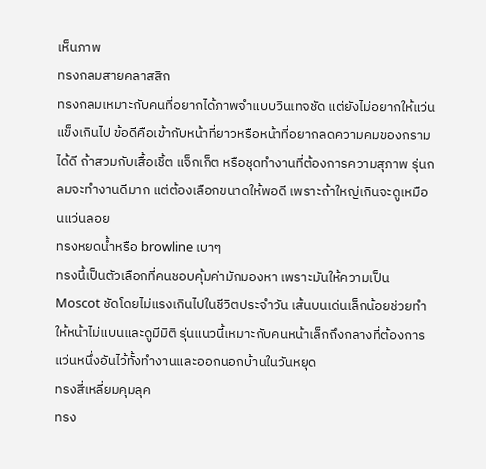เห็นภาพ
ทรงกลมสายคลาสสิก
ทรงกลมเหมาะกับคนที่อยากได้ภาพจำแบบวินเทจชัด แต่ยังไม่อยากให้แว่นแข็งเกินไป ข้อดีคือเข้ากับหน้าที่ยาวหรือหน้าที่อยากลดความคมของกรามได้ดี ถ้าสวมกับเสื้อเชิ้ต แจ็กเก็ต หรือชุดทำงานที่ต้องการความสุภาพ รุ่นกลมจะทำงานดีมาก แต่ต้องเลือกขนาดให้พอดี เพราะถ้าใหญ่เกินจะดูเหมือนแว่นลอย
ทรงหยดน้ำหรือ browline เบาๆ
ทรงนี้เป็นตัวเลือกที่คนชอบคุ้มค่ามักมองหา เพราะมันให้ความเป็น Moscot ชัดโดยไม่แรงเกินไปในชีวิตประจำวัน เส้นบนเด่นเล็กน้อยช่วยทำให้หน้าไม่แบนและดูมีมิติ รุ่นแนวนี้เหมาะกับคนหน้าเล็กถึงกลางที่ต้องการแว่นหนึ่งอันไว้ทั้งทำงานและออกนอกบ้านในวันหยุด
ทรงสี่เหลี่ยมคุมลุค
ทรง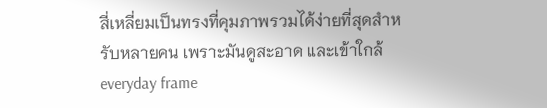สี่เหลี่ยมเป็นทรงที่คุมภาพรวมได้ง่ายที่สุดสำหรับหลายคน เพราะมันดูสะอาด และเข้าใกล้ everyday frame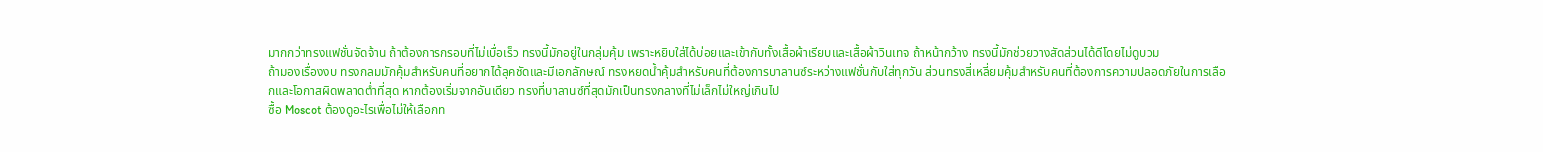มากกว่าทรงแฟชั่นจัดจ้าน ถ้าต้องการกรอบที่ไม่เบื่อเร็ว ทรงนี้มักอยู่ในกลุ่มคุ้ม เพราะหยิบใส่ได้บ่อยและเข้ากับทั้งเสื้อผ้าเรียบและเสื้อผ้าวินเทจ ถ้าหน้ากว้าง ทรงนี้มักช่วยวางสัดส่วนได้ดีโดยไม่ดูบวม
ถ้ามองเรื่องงบ ทรงกลมมักคุ้มสำหรับคนที่อยากได้ลุคชัดและมีเอกลักษณ์ ทรงหยดน้ำคุ้มสำหรับคนที่ต้องการบาลานซ์ระหว่างแฟชั่นกับใส่ทุกวัน ส่วนทรงสี่เหลี่ยมคุ้มสำหรับคนที่ต้องการความปลอดภัยในการเลือกและโอกาสผิดพลาดต่ำที่สุด หากต้องเริ่มจากอันเดียว ทรงที่บาลานซ์ที่สุดมักเป็นทรงกลางที่ไม่เล็กไม่ใหญ่เกินไป
ซื้อ Moscot ต้องดูอะไรเพื่อไม่ให้เลือกท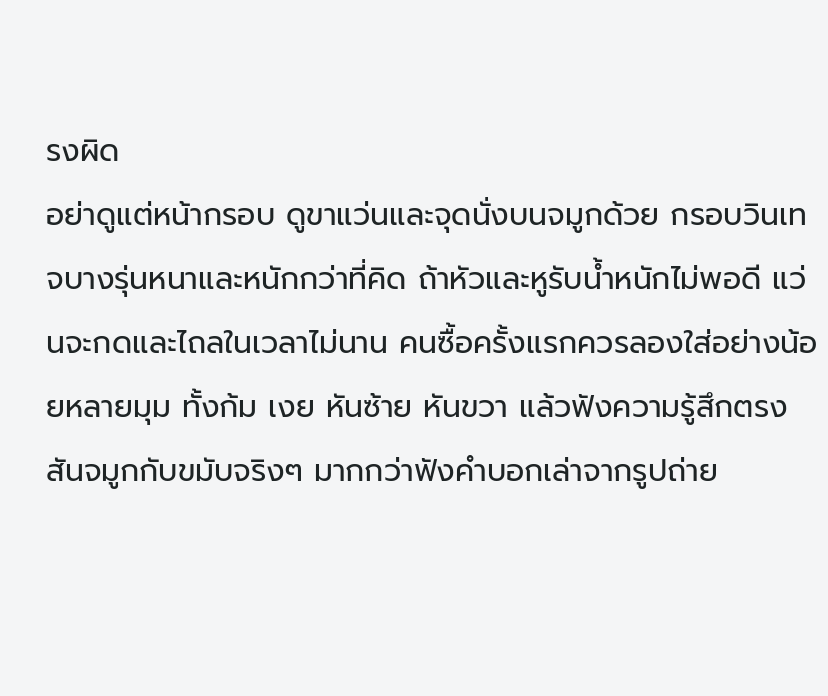รงผิด
อย่าดูแต่หน้ากรอบ ดูขาแว่นและจุดนั่งบนจมูกด้วย กรอบวินเทจบางรุ่นหนาและหนักกว่าที่คิด ถ้าหัวและหูรับน้ำหนักไม่พอดี แว่นจะกดและไถลในเวลาไม่นาน คนซื้อครั้งแรกควรลองใส่อย่างน้อยหลายมุม ทั้งก้ม เงย หันซ้าย หันขวา แล้วฟังความรู้สึกตรงสันจมูกกับขมับจริงๆ มากกว่าฟังคำบอกเล่าจากรูปถ่าย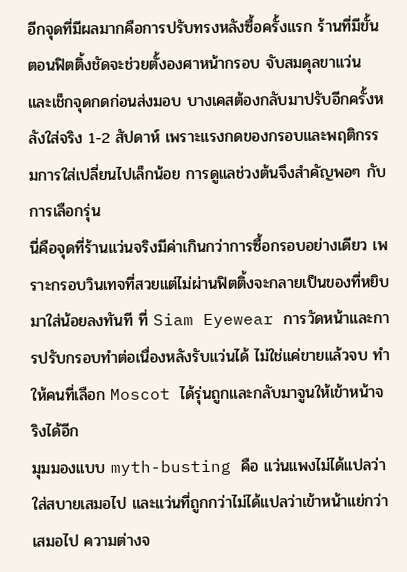อีกจุดที่มีผลมากคือการปรับทรงหลังซื้อครั้งแรก ร้านที่มีขั้นตอนฟิตติ้งชัดจะช่วยตั้งองศาหน้ากรอบ จับสมดุลขาแว่น และเช็กจุดกดก่อนส่งมอบ บางเคสต้องกลับมาปรับอีกครั้งหลังใส่จริง 1-2 สัปดาห์ เพราะแรงกดของกรอบและพฤติกรรมการใส่เปลี่ยนไปเล็กน้อย การดูแลช่วงต้นจึงสำคัญพอๆ กับการเลือกรุ่น
นี่คือจุดที่ร้านแว่นจริงมีค่าเกินกว่าการซื้อกรอบอย่างเดียว เพราะกรอบวินเทจที่สวยแต่ไม่ผ่านฟิตติ้งจะกลายเป็นของที่หยิบมาใส่น้อยลงทันที ที่ Siam Eyewear การวัดหน้าและการปรับกรอบทำต่อเนื่องหลังรับแว่นได้ ไม่ใช่แค่ขายแล้วจบ ทำให้คนที่เลือก Moscot ได้รุ่นถูกและกลับมาจูนให้เข้าหน้าจริงได้อีก
มุมมองแบบ myth-busting คือ แว่นแพงไม่ได้แปลว่าใส่สบายเสมอไป และแว่นที่ถูกกว่าไม่ได้แปลว่าเข้าหน้าแย่กว่าเสมอไป ความต่างจ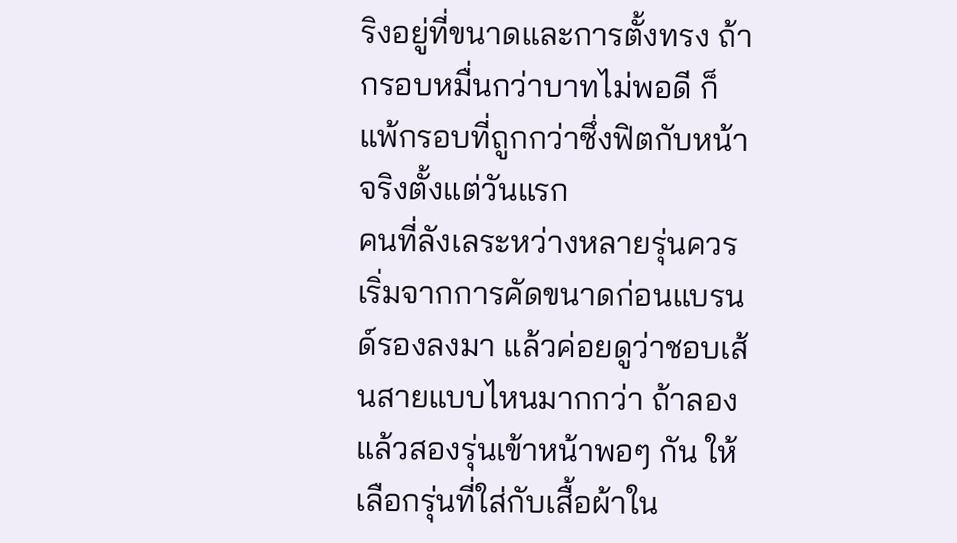ริงอยู่ที่ขนาดและการตั้งทรง ถ้ากรอบหมื่นกว่าบาทไม่พอดี ก็แพ้กรอบที่ถูกกว่าซึ่งฟิตกับหน้าจริงตั้งแต่วันแรก
คนที่ลังเลระหว่างหลายรุ่นควรเริ่มจากการคัดขนาดก่อนแบรนด์รองลงมา แล้วค่อยดูว่าชอบเส้นสายแบบไหนมากกว่า ถ้าลองแล้วสองรุ่นเข้าหน้าพอๆ กัน ให้เลือกรุ่นที่ใส่กับเสื้อผ้าใน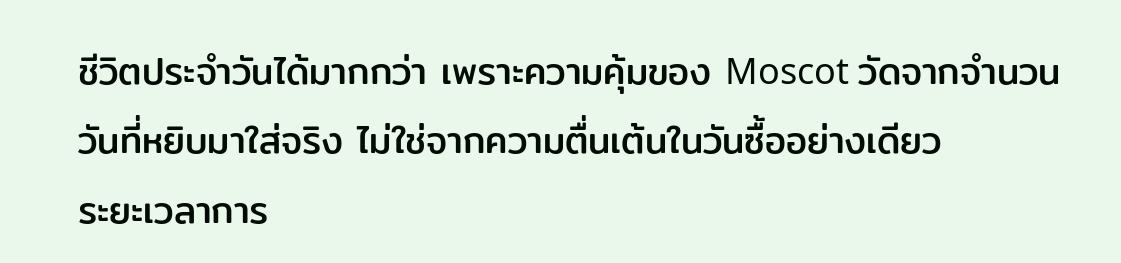ชีวิตประจำวันได้มากกว่า เพราะความคุ้มของ Moscot วัดจากจำนวนวันที่หยิบมาใส่จริง ไม่ใช่จากความตื่นเต้นในวันซื้ออย่างเดียว
ระยะเวลาการ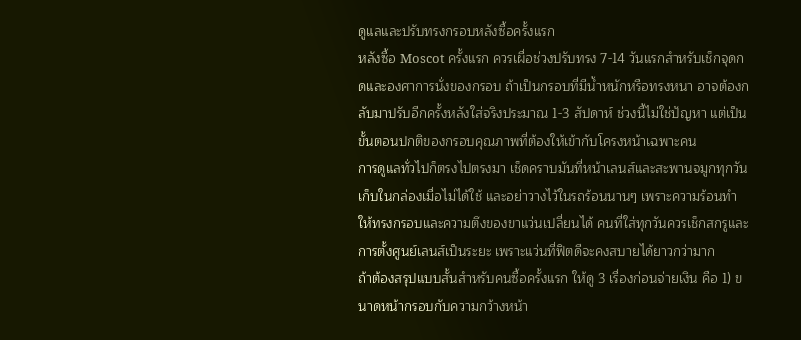ดูแลและปรับทรงกรอบหลังซื้อครั้งแรก
หลังซื้อ Moscot ครั้งแรก ควรเผื่อช่วงปรับทรง 7-14 วันแรกสำหรับเช็กจุดกดและองศาการนั่งของกรอบ ถ้าเป็นกรอบที่มีน้ำหนักหรือทรงหนา อาจต้องกลับมาปรับอีกครั้งหลังใส่จริงประมาณ 1-3 สัปดาห์ ช่วงนี้ไม่ใช่ปัญหา แต่เป็นขั้นตอนปกติของกรอบคุณภาพที่ต้องให้เข้ากับโครงหน้าเฉพาะคน
การดูแลทั่วไปก็ตรงไปตรงมา เช็ดคราบมันที่หน้าเลนส์และสะพานจมูกทุกวัน เก็บในกล่องเมื่อไม่ได้ใช้ และอย่าวางไว้ในรถร้อนนานๆ เพราะความร้อนทำให้ทรงกรอบและความตึงของขาแว่นเปลี่ยนได้ คนที่ใส่ทุกวันควรเช็กสกรูและการตั้งศูนย์เลนส์เป็นระยะ เพราะแว่นที่ฟิตดีจะคงสบายได้ยาวกว่ามาก
ถ้าต้องสรุปแบบสั้นสำหรับคนซื้อครั้งแรก ให้ดู 3 เรื่องก่อนจ่ายเงิน คือ 1) ขนาดหน้ากรอบกับความกว้างหน้า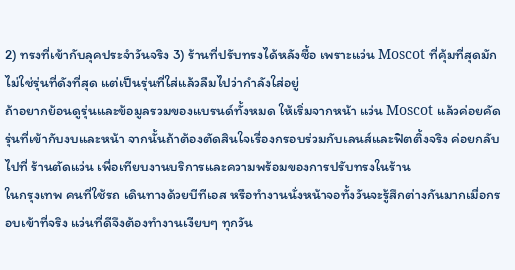2) ทรงที่เข้ากับลุคประจำวันจริง 3) ร้านที่ปรับทรงได้หลังซื้อ เพราะแว่น Moscot ที่คุ้มที่สุดมักไม่ใช่รุ่นที่ดังที่สุด แต่เป็นรุ่นที่ใส่แล้วลืมไปว่ากำลังใส่อยู่
ถ้าอยากย้อนดูรุ่นและข้อมูลรวมของแบรนด์ทั้งหมด ให้เริ่มจากหน้า แว่น Moscot แล้วค่อยคัดรุ่นที่เข้ากับงบและหน้า จากนั้นถ้าต้องตัดสินใจเรื่องกรอบร่วมกับเลนส์และฟิตติ้งจริง ค่อยกลับไปที่ ร้านตัดแว่น เพื่อเทียบงานบริการและความพร้อมของการปรับทรงในร้าน
ในกรุงเทพ คนที่ใช้รถ เดินทางด้วยบีทีเอส หรือทำงานนั่งหน้าจอทั้งวันจะรู้สึกต่างกันมากเมื่อกรอบเข้าที่จริง แว่นที่ดีจึงต้องทำงานเงียบๆ ทุกวัน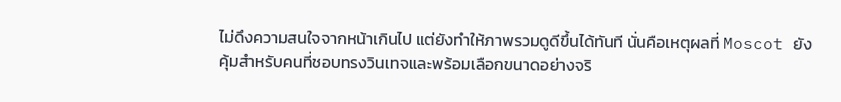ไม่ดึงความสนใจจากหน้าเกินไป แต่ยังทำให้ภาพรวมดูดีขึ้นได้ทันที นั่นคือเหตุผลที่ Moscot ยังคุ้มสำหรับคนที่ชอบทรงวินเทจและพร้อมเลือกขนาดอย่างจริ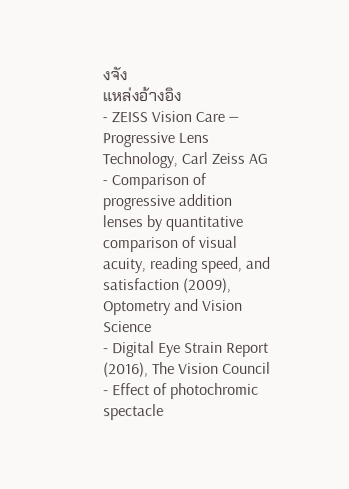งจัง
แหล่งอ้างอิง
- ZEISS Vision Care — Progressive Lens Technology, Carl Zeiss AG
- Comparison of progressive addition lenses by quantitative comparison of visual acuity, reading speed, and satisfaction (2009), Optometry and Vision Science
- Digital Eye Strain Report (2016), The Vision Council
- Effect of photochromic spectacle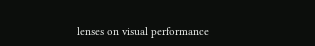lenses on visual performance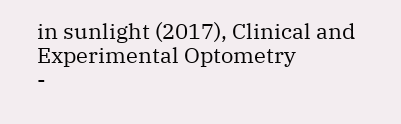in sunlight (2017), Clinical and Experimental Optometry
-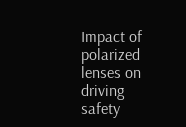Impact of polarized lenses on driving safety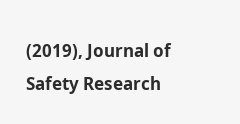(2019), Journal of Safety Research